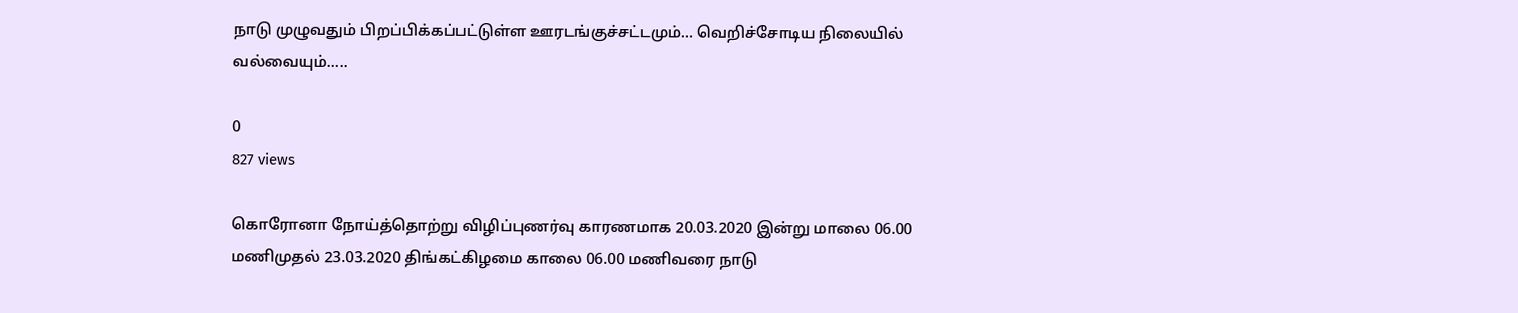நாடு முழுவதும் பிறப்பிக்கப்பட்டுள்ள ஊரடங்குச்சட்டமும்… வெறிச்சோடிய நிலையில் வல்வையும்…..

0
827 views

கொரோனா நோய்த்தொற்று விழிப்புணர்வு காரணமாக 20.03.2020 இன்று மாலை 06.00 மணிமுதல் 23.03.2020 திங்கட்கிழமை காலை 06.00 மணிவரை நாடு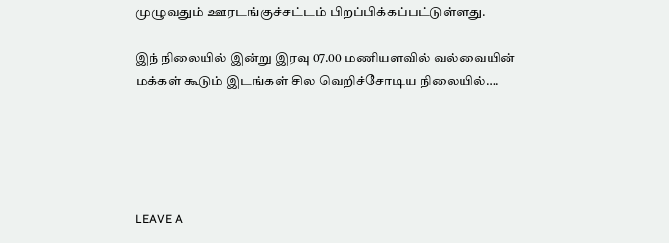முழுவதும் ஊரடங்குச்சட்டம் பிறப்பிக்கப்பட்டுள்ளது.

இந் நிலையில் இன்று இரவு 07.00 மணியளவில் வல்வையின் மக்கள் கூடும் இடங்கள் சில வெறிச்சோடிய நிலையில்….





LEAVE A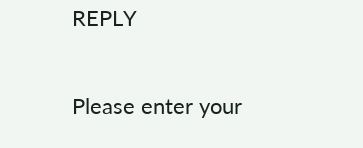REPLY

Please enter your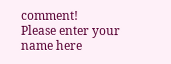comment!
Please enter your name here